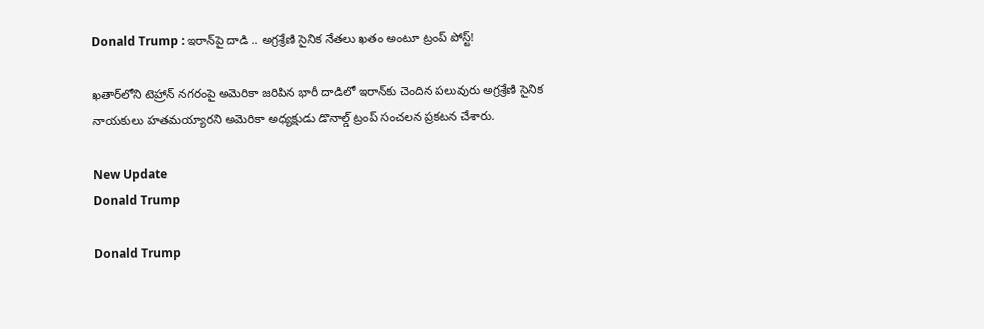Donald Trump : ఇరాన్‌పై దాడి .. అగ్రశ్రేణి సైనిక నేతలు ఖతం అంటూ ట్రంప్ పోస్ట్!

ఖతార్‌లోని టెహ్రాన్ నగరంపై అమెరికా జరిపిన భారీ దాడిలో ఇరాన్‌కు చెందిన పలువురు అగ్రశ్రేణి సైనిక నాయకులు హతమయ్యారని అమెరికా అధ్యక్షుడు డొనాల్డ్ ట్రంప్ సంచలన ప్రకటన చేశారు.

New Update
Donald Trump

Donald Trump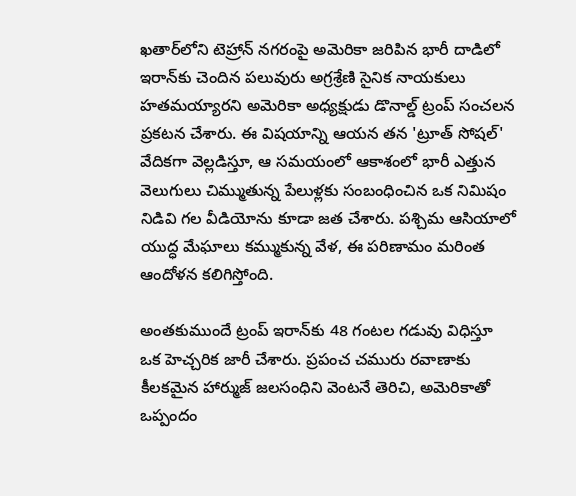ఖతార్‌లోని టెహ్రాన్ నగరంపై అమెరికా జరిపిన భారీ దాడిలో ఇరాన్‌కు చెందిన పలువురు అగ్రశ్రేణి సైనిక నాయకులు హతమయ్యారని అమెరికా అధ్యక్షుడు డొనాల్డ్ ట్రంప్ సంచలన ప్రకటన చేశారు. ఈ విషయాన్ని ఆయన తన 'ట్రూత్ సోషల్' వేదికగా వెల్లడిస్తూ, ఆ సమయంలో ఆకాశంలో భారీ ఎత్తున వెలుగులు చిమ్ముతున్న పేలుళ్లకు సంబంధించిన ఒక నిమిషం నిడివి గల వీడియోను కూడా జత చేశారు. పశ్చిమ ఆసియాలో యుద్ధ మేఘాలు కమ్ముకున్న వేళ, ఈ పరిణామం మరింత ఆందోళన కలిగిస్తోంది.

అంతకుముందే ట్రంప్ ఇరాన్‌కు 48 గంటల గడువు విధిస్తూ ఒక హెచ్చరిక జారీ చేశారు. ప్రపంచ చమురు రవాణాకు కీలకమైన హార్ముజ్ జలసంధిని వెంటనే తెరిచి, అమెరికాతో ఒప్పందం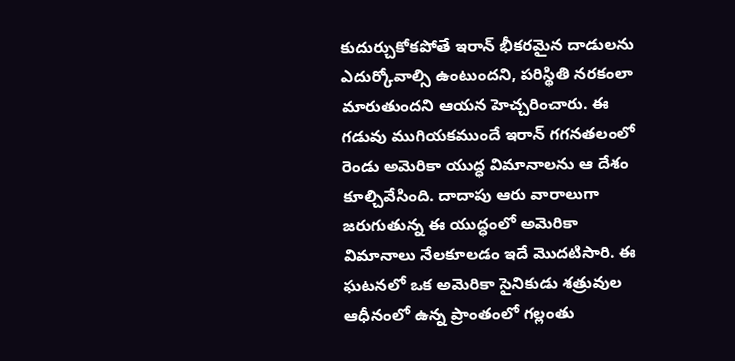కుదుర్చుకోకపోతే ఇరాన్ భీకరమైన దాడులను ఎదుర్కోవాల్సి ఉంటుందని, పరిస్థితి నరకంలా మారుతుందని ఆయన హెచ్చరించారు. ఈ గడువు ముగియకముందే ఇరాన్ గగనతలంలో రెండు అమెరికా యుద్ధ విమానాలను ఆ దేశం కూల్చివేసింది. దాదాపు ఆరు వారాలుగా జరుగుతున్న ఈ యుద్ధంలో అమెరికా విమానాలు నేలకూలడం ఇదే మొదటిసారి. ఈ ఘటనలో ఒక అమెరికా సైనికుడు శత్రువుల ఆధీనంలో ఉన్న ప్రాంతంలో గల్లంతు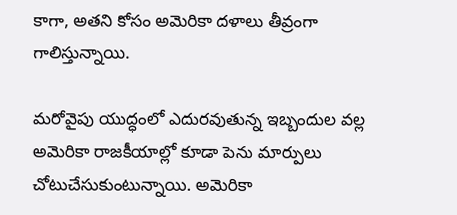కాగా, అతని కోసం అమెరికా దళాలు తీవ్రంగా గాలిస్తున్నాయి.

మరోవైపు యుద్ధంలో ఎదురవుతున్న ఇబ్బందుల వల్ల అమెరికా రాజకీయాల్లో కూడా పెను మార్పులు చోటుచేసుకుంటున్నాయి. అమెరికా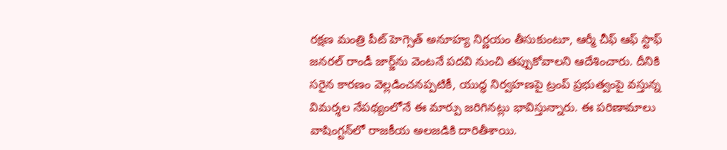రక్షణ మంత్రి పీట్ హెగ్సెత్ అనూహ్య నిర్ణయం తీసుకుంటూ, ఆర్మీ చీఫ్ ఆఫ్ స్టాఫ్ జనరల్ రాండీ జార్జ్‌ను వెంటనే పదవి నుంచి తప్పుకోవాలని ఆదేశించారు. దీనికి సరైన కారణం వెల్లడించనప్పటికీ, యుద్ధ నిర్వహణపై ట్రంప్ ప్రభుత్వంపై వస్తున్న విమర్శల నేపథ్యంలోనే ఈ మార్పు జరిగినట్లు భావిస్తున్నారు. ఈ పరిణామాలు వాషింగ్టన్‌లో రాజకీయ అలజడికి దారితీశాయి.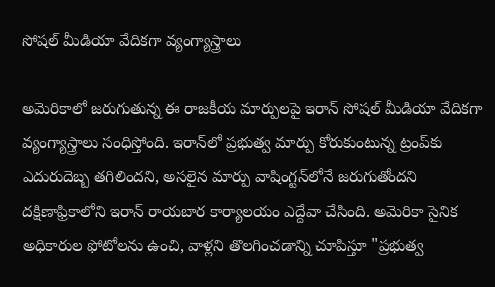సోషల్ మీడియా వేదికగా వ్యంగ్యాస్త్రాలు

అమెరికాలో జరుగుతున్న ఈ రాజకీయ మార్పులపై ఇరాన్ సోషల్ మీడియా వేదికగా వ్యంగ్యాస్త్రాలు సంధిస్తోంది. ఇరాన్‌లో ప్రభుత్వ మార్పు కోరుకుంటున్న ట్రంప్‌కు ఎదురుదెబ్బ తగిలిందని, అసలైన మార్పు వాషింగ్టన్‌లోనే జరుగుతోందని దక్షిణాఫ్రికాలోని ఇరాన్ రాయబార కార్యాలయం ఎద్దేవా చేసింది. అమెరికా సైనిక అధికారుల ఫోటోలను ఉంచి, వాళ్లని తొలగించడాన్ని చూపిస్తూ "ప్రభుత్వ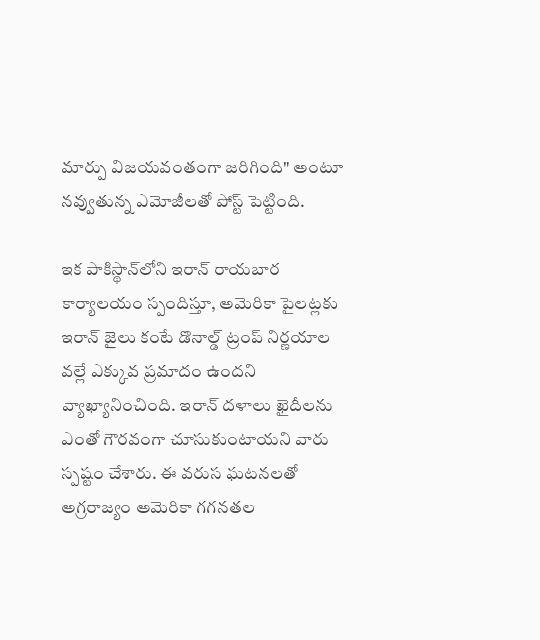మార్పు విజయవంతంగా జరిగింది" అంటూ నవ్వుతున్న ఎమోజీలతో పోస్ట్ పెట్టింది.

ఇక పాకిస్థాన్‌లోని ఇరాన్ రాయబార కార్యాలయం స్పందిస్తూ, అమెరికా పైలట్లకు ఇరాన్ జైలు కంటే డొనాల్డ్ ట్రంప్ నిర్ణయాల వల్లే ఎక్కువ ప్రమాదం ఉందని వ్యాఖ్యానించింది. ఇరాన్ దళాలు ఖైదీలను ఎంతో గౌరవంగా చూసుకుంటాయని వారు స్పష్టం చేశారు. ఈ వరుస ఘటనలతో అగ్రరాజ్యం అమెరికా గగనతల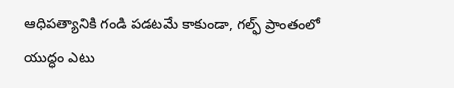ఆధిపత్యానికి గండి పడటమే కాకుండా, గల్ఫ్ ప్రాంతంలో యుద్ధం ఎటు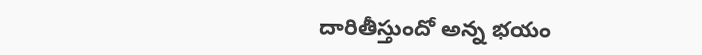దారితీస్తుందో అన్న భయం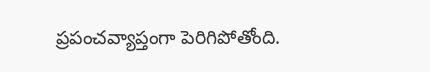ప్రపంచవ్యాప్తంగా పెరిగిపోతోంది.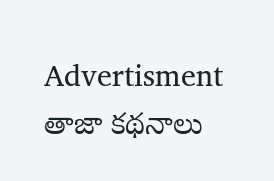Advertisment
తాజా కథనాలు